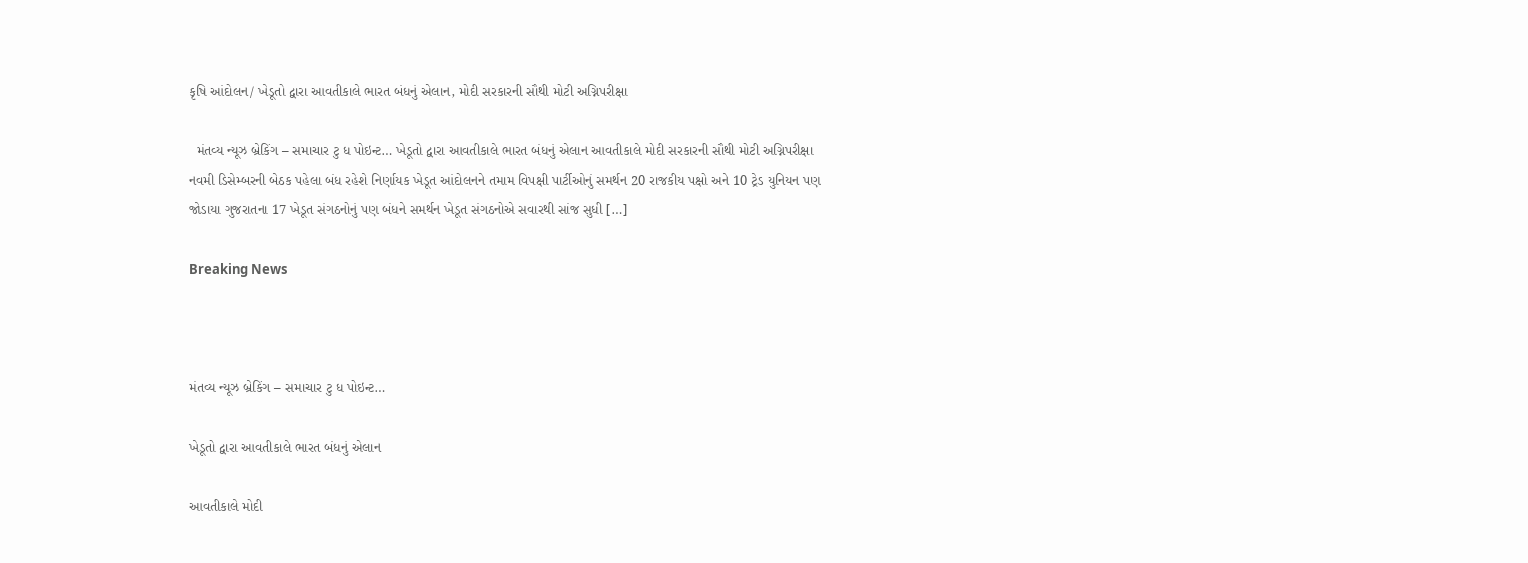કૃષિ આંદોલન/ ખેડૂતો દ્વારા આવતીકાલે ભારત બંધનું એલાન, મોદી સરકારની સૌથી મોટી અગ્નિપરીક્ષા

  મંતવ્ય ન્યૂઝ બ્રેકિંગ – સમાચાર ટુ ધ પોઇન્ટ… ખેડૂતો દ્વારા આવતીકાલે ભારત બંધનું એલાન આવતીકાલે મોદી સરકારની સૌથી મોટી અગ્નિપરીક્ષા નવમી ડિસેમ્બરની બેઠક પહેલા બંધ રહેશે નિર્ણાયક ખેડૂત આંદોલનને તમામ વિપક્ષી પાર્ટીઓનું સમર્થન 20 રાજકીય પક્ષો અને 10 ટ્રેડ યુનિયન પણ જોડાયા ગુજરાતના 17 ખેડૂત સંગઠનોનું પણ બંધને સમર્થન ખેડૂત સંગઠનોએ સવારથી સાંજ સુધી […]

Breaking News



મંતવ્ય ન્યૂઝ બ્રેકિંગ – સમાચાર ટુ ધ પોઇન્ટ…

ખેડૂતો દ્વારા આવતીકાલે ભારત બંધનું એલાન

આવતીકાલે મોદી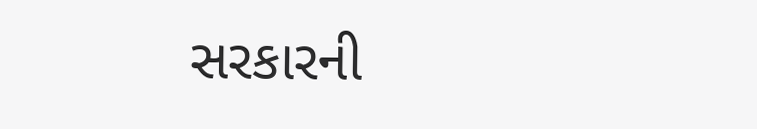સરકારની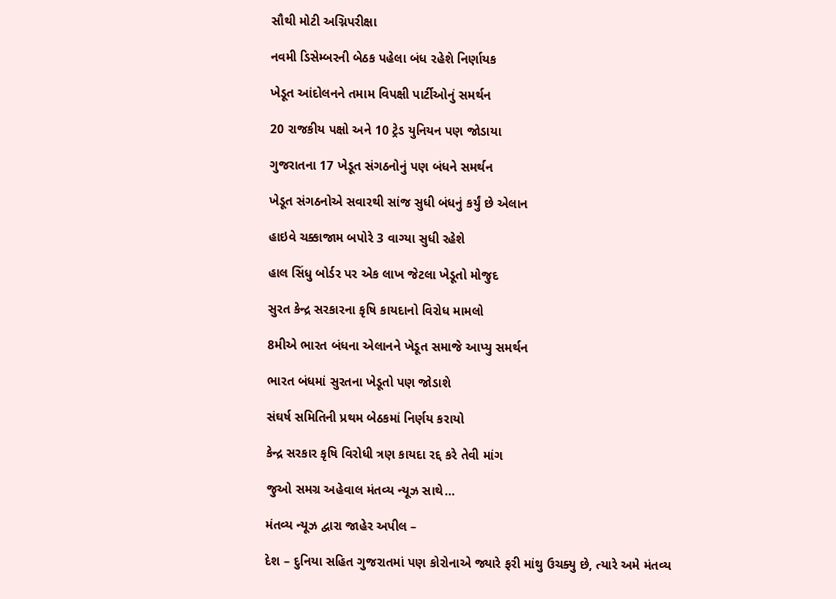સૌથી મોટી અગ્નિપરીક્ષા

નવમી ડિસેમ્બરની બેઠક પહેલા બંધ રહેશે નિર્ણાયક

ખેડૂત આંદોલનને તમામ વિપક્ષી પાર્ટીઓનું સમર્થન

20 રાજકીય પક્ષો અને 10 ટ્રેડ યુનિયન પણ જોડાયા

ગુજરાતના 17 ખેડૂત સંગઠનોનું પણ બંધને સમર્થન

ખેડૂત સંગઠનોએ સવારથી સાંજ સુધી બંધનું કર્યું છે એલાન

હાઇવે ચક્કાજામ બપોરે 3 વાગ્યા સુધી રહેશે

હાલ સિંધુ બોર્ડર પર એક લાખ જેટલા ખેડૂતો મોજુદ

સુરત કેન્દ્ર સરકારના કૃષિ કાયદાનો વિરોધ મામલો

8મીએ ભારત બંધના એલાનને ખેડૂત સમાજે આપ્યુ સમર્થન

ભારત બંધમાં સુરતના ખેડૂતો પણ જોડાશે

સંઘર્ષ સમિતિની પ્રથમ બેઠકમાં નિર્ણય કરાયો

કેન્દ્ર સરકાર કૃષિ વિરોધી ત્રણ કાયદા રદ્દ કરે તેવી માંગ

જુઓ સમગ્ર અહેવાલ મંતવ્ય ન્યૂઝ સાથે…

મંતવ્ય ન્યૂઝ દ્વારા જાહેર અપીલ –

દેશ – દુનિયા સહિત ગુજરાતમાં પણ કોરોનાએ જ્યારે ફરી માંથુ ઉચક્યુ છે, ત્યારે અમે મંતવ્ય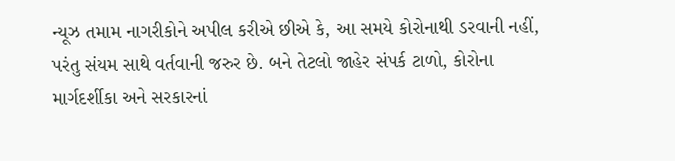ન્યૂઝ તમામ નાગરીકોને અપીલ કરીએ છીએ કે, આ સમયે કોરોનાથી ડરવાની નહીં, પરંતુ સંયમ સાથે વર્તવાની જરુર છે. બને તેટલો જાહેર સંપર્ક ટાળો, કોરોના માર્ગદર્શીકા અને સરકારનાં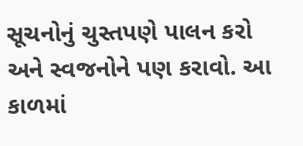સૂચનોનું ચુસ્તપણે પાલન કરો અને સ્વજનોને પણ કરાવો. આ કાળમાં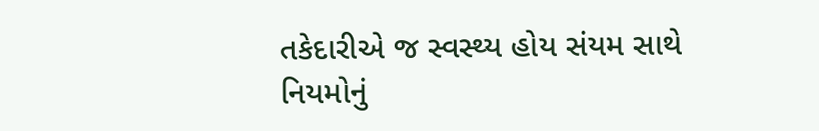તકેદારીએ જ સ્વસ્થ્ય હોય સંયમ સાથે નિયમોનું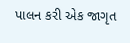પાલન કરી એક જાગૃત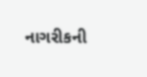નાગરીકની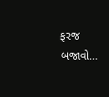ફરજ બજાવો…